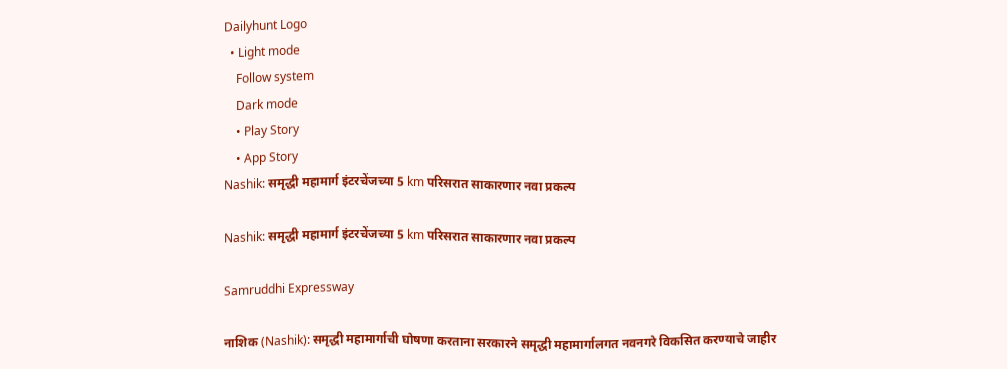Dailyhunt Logo
  • Light mode
    Follow system
    Dark mode
    • Play Story
    • App Story
Nashik: समृद्धी महामार्ग इंटरचेंजच्या 5 km परिसरात साकारणार नवा प्रकल्प

Nashik: समृद्धी महामार्ग इंटरचेंजच्या 5 km परिसरात साकारणार नवा प्रकल्प

Samruddhi Expressway

नाशिक (Nashik): समृद्धी महामार्गाची घोषणा करताना सरकारने समृद्धी महामार्गालगत नवनगरे विकसित करण्याचे जाहीर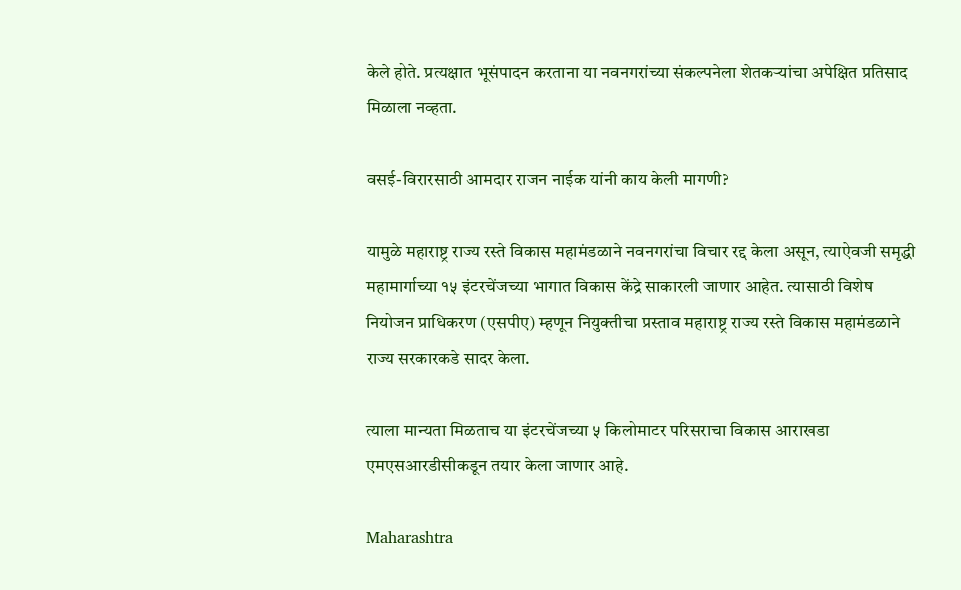केले होते. प्रत्यक्षात भूसंपादन करताना या नवनगरांच्या संकल्पनेला शेतकऱ्यांचा अपेक्षित प्रतिसाद मिळाला नव्हता.

वसई-विरारसाठी आमदार राजन नाईक यांनी काय केली मागणी?

यामुळे महाराष्ट्र राज्य रस्ते विकास महामंडळाने नवनगरांचा विचार रद्द केला असून, त्याऐवजी समृद्धी महामार्गाच्या १५ इंटरचेंजच्या भागात विकास केंद्रे साकारली जाणार आहेत. त्यासाठी विशेष नियोजन प्राधिकरण (एसपीए) म्हणून नियुक्तीचा प्रस्ताव महाराष्ट्र राज्य रस्ते विकास महामंडळाने राज्य सरकारकडे सादर केला.

त्याला मान्यता मिळताच या इंटरचेंजच्या ५ किलोमाटर परिसराचा विकास आराखडा एमएसआरडीसीकडून तयार केला जाणार आहे.

Maharashtra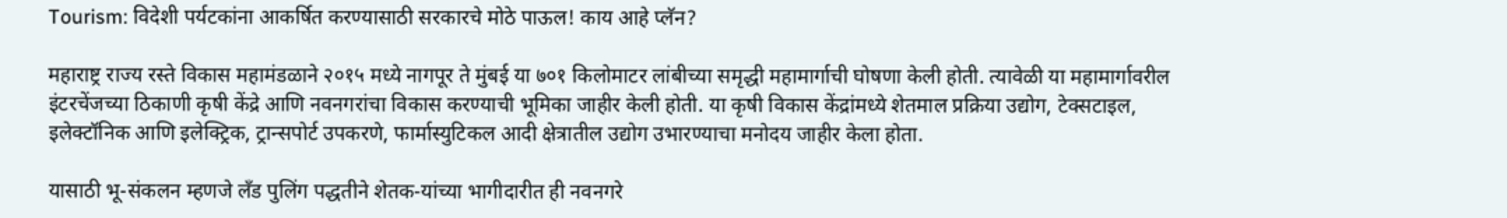Tourism: विदेशी पर्यटकांना आकर्षित करण्यासाठी सरकारचे मोठे पाऊल! काय आहे प्लॅन?

महाराष्ट्र राज्य रस्ते विकास महामंडळाने २०१५ मध्ये नागपूर ते मुंबई या ७०१ किलोमाटर लांबीच्या समृद्धी महामार्गाची घोषणा केली होती. त्यावेळी या महामार्गावरील इंटरचेंजच्या ठिकाणी कृषी केंद्रे आणि नवनगरांचा विकास करण्याची भूमिका जाहीर केली होती. या कृषी विकास केंद्रांमध्ये शेतमाल प्रक्रिया उद्योग, टेक्सटाइल, इलेक्टॉनिक आणि इलेक्ट्रिक, ट्रान्सपोर्ट उपकरणे, फार्मास्युटिकल आदी क्षेत्रातील उद्योग उभारण्याचा मनोदय जाहीर केला होता.

यासाठी भू-संकलन म्हणजे लँड पुलिंग पद्धतीने शेतक-यांच्या भागीदारीत ही नवनगरे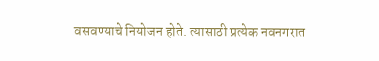वसवण्याचे नियोजन होते. त्यासाठी प्रत्येक नवनगरात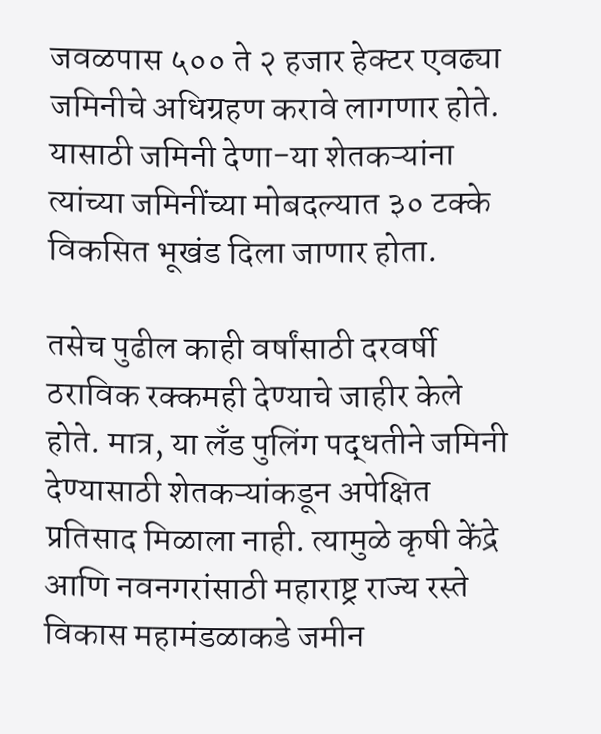जवळपास ५०० ते २ हजार हेक्टर एवढ्या जमिनीचे अधिग्रहण करावे लागणार होते. यासाठी जमिनी देणा-या शेतकऱ्यांना त्यांच्या जमिनींच्या मोबदल्यात ३० टक्के विकसित भूखंड दिला जाणार होता.

तसेच पुढील काही वर्षांसाठी दरवर्षी ठराविक रक्कमही देण्याचे जाहीर केले होते. मात्र, या लँड पुलिंग पद्धतीने जमिनी देण्यासाठी शेतकऱ्यांकडून अपेक्षित प्रतिसाद मिळाला नाही. त्यामुळे कृषी केंद्रे आणि नवनगरांसाठी महाराष्ट्र राज्य रस्ते विकास महामंडळाकडे जमीन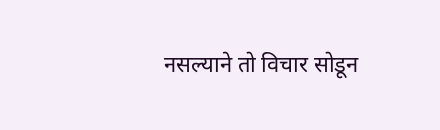नसल्याने तो विचार सोडून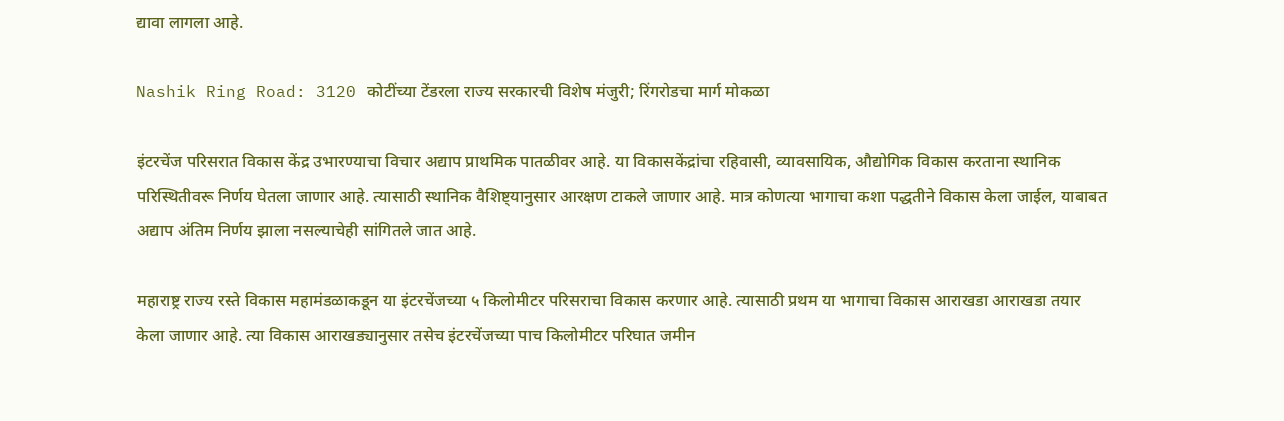द्यावा लागला आहे.

Nashik Ring Road: 3120 कोटींच्या टेंडरला राज्य सरकारची विशेष मंजुरी; रिंगरोडचा मार्ग मोकळा

इंटरचेंज परिसरात विकास केंद्र उभारण्याचा विचार अद्याप प्राथमिक पातळीवर आहे. या विकासकेंद्रांचा रहिवासी, व्यावसायिक, औद्योगिक विकास करताना स्थानिक परिस्थितीवरू निर्णय घेतला जाणार आहे. त्यासाठी स्थानिक वैशिष्ट्यानुसार आरक्षण टाकले जाणार आहे. मात्र कोणत्या भागाचा कशा पद्धतीने विकास केला जाईल, याबाबत अद्याप अंतिम निर्णय झाला नसल्याचेही सांगितले जात आहे.

महाराष्ट्र राज्य रस्ते विकास महामंडळाकडून या इंटरचेंजच्या ५ किलोमीटर परिसराचा विकास करणार आहे. त्यासाठी प्रथम या भागाचा विकास आराखडा आराखडा तयार केला जाणार आहे. त्या विकास आराखड्यानुसार तसेच इंटरचेंजच्या पाच किलोमीटर परिघात जमीन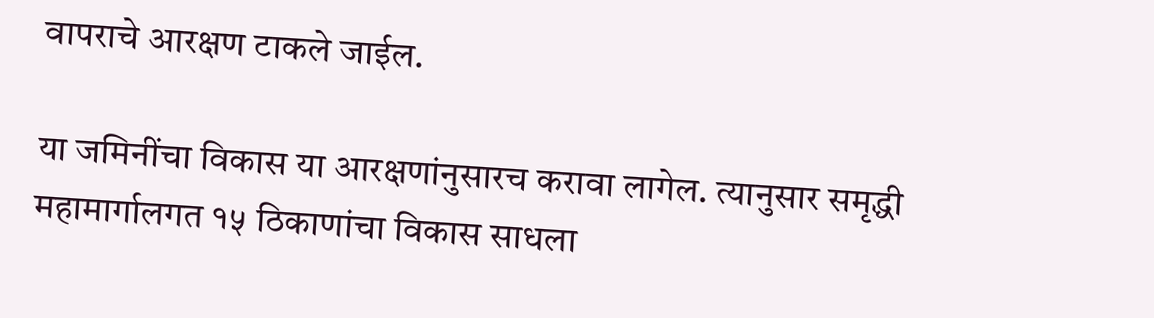वापराचे आरक्षण टाकले जाईल.

या जमिनींचा विकास या आरक्षणांनुसारच करावा लागेल. त्यानुसार समृद्धी महामार्गालगत १५ ठिकाणांचा विकास साधला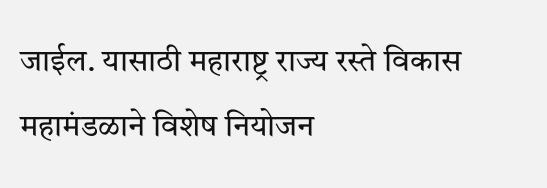जाईल. यासाठी महाराष्ट्र राज्य रस्ते विकास महामंडळाने विशेष नियोजन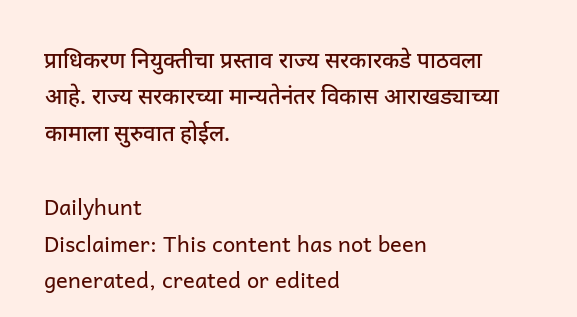प्राधिकरण नियुक्तीचा प्रस्ताव राज्य सरकारकडे पाठवला आहे. राज्य सरकारच्या मान्यतेनंतर विकास आराखड्याच्या कामाला सुरुवात होईल.

Dailyhunt
Disclaimer: This content has not been generated, created or edited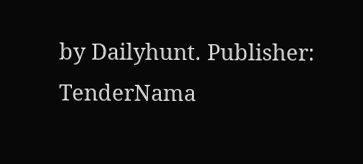by Dailyhunt. Publisher: TenderNama